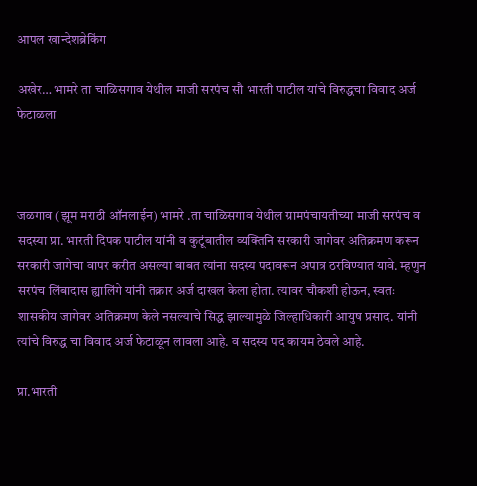आपल खान्देशब्रेकिंग

अखेर… भामरे ता चाळिसगाव येथील माजी सरपंच सौ भारती पाटील यांचे विरुद्धचा विवाद अर्ज फेटाळला



जळगाव (झूम मराठी ऑनलाईन) भामरे .ता चाळिसगाव येथील ग्रामपंचायतीच्या माजी सरपंच व सदस्या प्रा. भारती दिपक पाटील यांनी व कुटूंबातील व्यक्तिनि सरकारी जागेवर अतिक्रमण करून सरकारी जागेचा वापर करीत असल्या बाबत त्यांना सदस्य पदावरून अपात्र ठरविण्यात यावे. म्हणुन सरपंच लिंबादास ह्यालिंगे यांनी तक्रार अर्ज दाखल केला होता. त्यावर चौकशी होऊन, स्वतः शासकीय जागेवर अतिक्रमण केले नसल्याचे सिद्ध झाल्यामुळे जिल्हाधिकारी आयुष प्रसाद. यांनी त्यांचे विरुद्ध चा विवाद अर्ज फेटाळून लावला आहे. व सदस्य पद कायम ठेवले आहे.

प्रा.भारती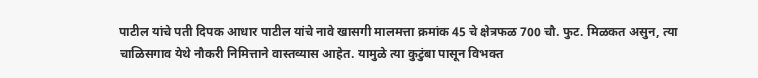पाटील यांचे पती दिपक आधार पाटील यांचे नावे खासगी मालमत्ता क्रमांक 45 चे क्षेत्रफळ 700 चौ. फुट. मिळकत असुन, त्या चाळिसगाव येथे नौकरी निमित्ताने वास्तव्यास आहेत. यामुळे त्या कुटुंबा पासून विभक्त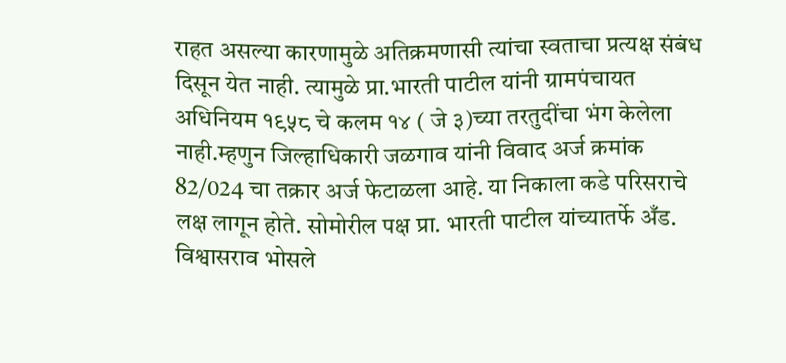राहत असल्या कारणामुळे अतिक्रमणासी त्यांचा स्वताचा प्रत्यक्ष संबंध दिसून येत नाही. त्यामुळे प्रा.भारती पाटील यांनी ग्रामपंचायत अधिनियम १९५८ चे कलम १४ ( जे ३)च्या तरतुदींचा भंग केलेला नाही.म्हणुन जिल्हाधिकारी जळगाव यांनी विवाद अर्ज क्रमांक 82/024 चा तक्रार अर्ज फेटाळला आहे. या निकाला कडे परिसराचे लक्ष लागून होते. सोमोरील पक्ष प्रा. भारती पाटील यांच्यातर्फे अँड. विश्वासराव भोसले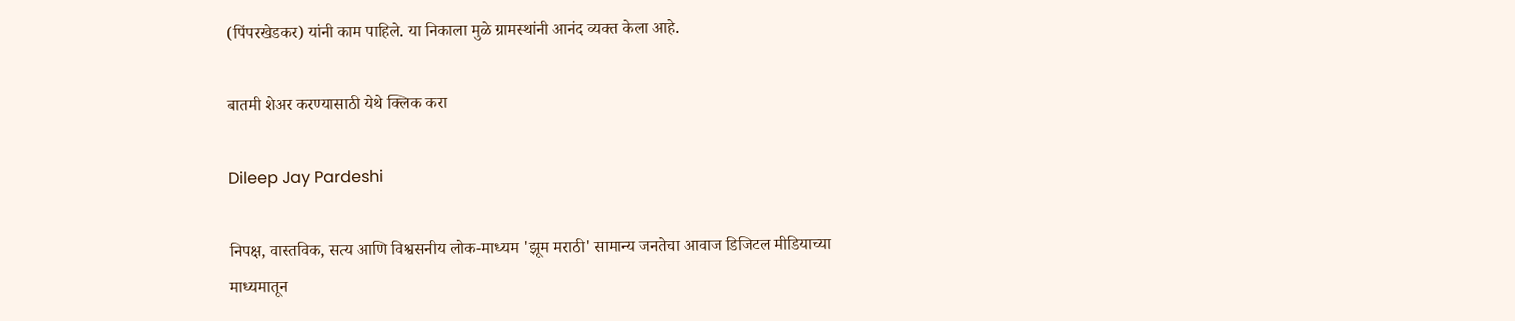(पिंपरखेडकर) यांनी काम पाहिले. या निकाला मुळे ग्रामस्थांनी आनंद व्यक्त केला आहे.

बातमी शेअर करण्यासाठी येथे क्लिक करा

Dileep Jay Pardeshi

निपक्ष, वास्तविक, सत्य आणि विश्वसनीय लोक-माध्यम 'झूम मराठी' सामान्य जनतेचा आवाज डिजिटल मीडियाच्या माध्यमातून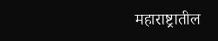महाराष्ट्रातील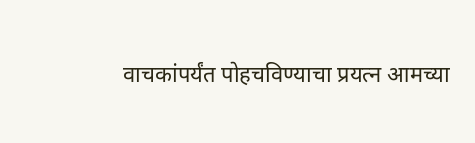वाचकांपर्यंत पोहचविण्याचा प्रयत्न आमच्या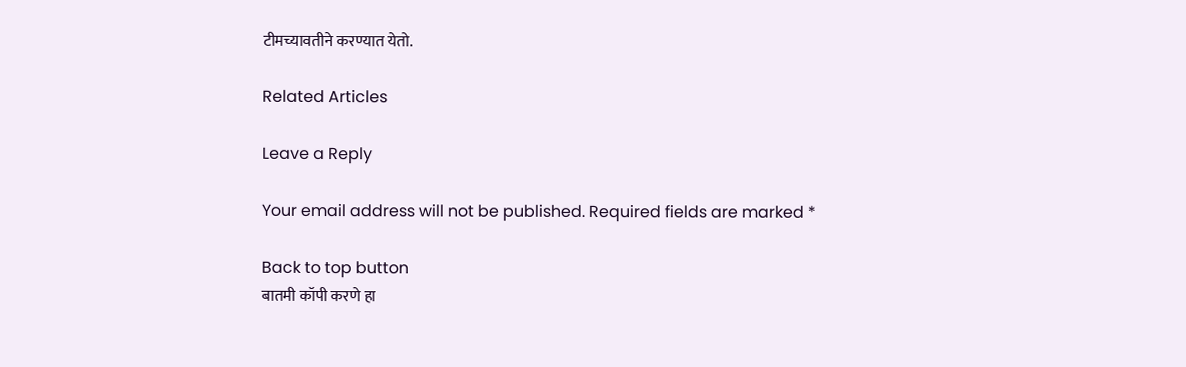टीमच्यावतीने करण्यात येतो.

Related Articles

Leave a Reply

Your email address will not be published. Required fields are marked *

Back to top button
बातमी कॉपी करणे हा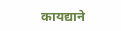कायद्याने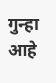गुन्हा आहे